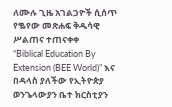ለሙሉ ጊዜ አገልጋዮች ሲሰጥ የቈየው መጽሐፍ ቅዱሳዊ ሥልጠና ተጠናቀቀ
“Biblical Education By Extension (BEE World)” እና በዳላስ ያለችው የኢትዮጵያ ወንጌላውያን ቤተ ክርስቲያን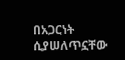በአጋርነት ሲያሠለጥኗቸው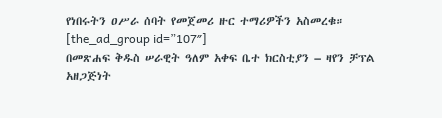የነበሩትን ዐሥራ ሰባት የመጀመሪ ዙር ተማሪዎችን አስመረቁ።
[the_ad_group id=”107″]
በመጽሐፍ ቅዱስ ሠራዊት ዓለም አቀፍ ቤተ ክርስቲያን – ዛየን ቻፕል አዘጋጅነት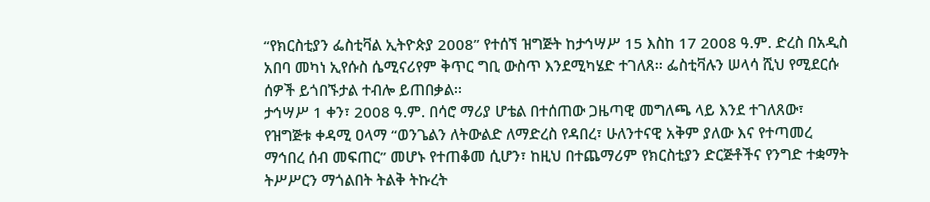“የክርስቲያን ፌስቲቫል ኢትዮጵያ 2008” የተሰኘ ዝግጅት ከታኅሣሥ 15 እስከ 17 2008 ዓ.ም. ድረስ በአዲስ አበባ መካነ ኢየሱስ ሴሚናሪየም ቅጥር ግቢ ውስጥ እንደሚካሄድ ተገለጸ፡፡ ፌስቲቫሉን ሠላሳ ሺህ የሚደርሱ ሰዎች ይጎበኙታል ተብሎ ይጠበቃል፡፡
ታኅሣሥ 1 ቀን፣ 2008 ዓ.ም. በሳሮ ማሪያ ሆቴል በተሰጠው ጋዜጣዊ መግለጫ ላይ እንደ ተገለጸው፣ የዝግጅቱ ቀዳሚ ዐላማ “ወንጌልን ለትውልድ ለማድረስ የዳበረ፣ ሁለንተናዊ አቅም ያለው እና የተጣመረ ማኅበረ ሰብ መፍጠር” መሆኑ የተጠቆመ ሲሆን፣ ከዚህ በተጨማሪም የክርስቲያን ድርጅቶችና የንግድ ተቋማት ትሥሥርን ማጎልበት ትልቅ ትኩረት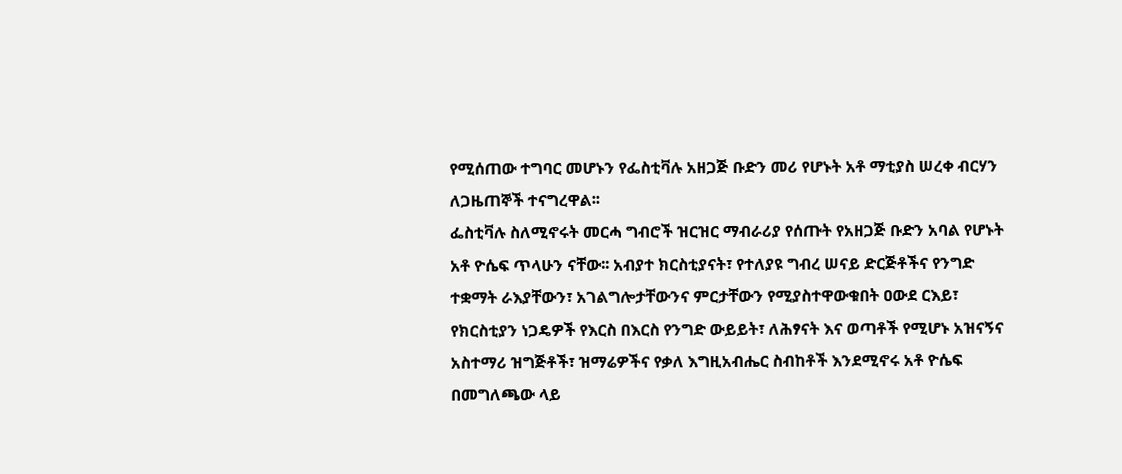የሚሰጠው ተግባር መሆኑን የፌስቲቫሉ አዘጋጅ ቡድን መሪ የሆኑት አቶ ማቲያስ ሠረቀ ብርሃን ለጋዜጠኞች ተናግረዋል፡፡
ፌስቲቫሉ ስለሚኖሩት መርሓ ግብሮች ዝርዝር ማብራሪያ የሰጡት የአዘጋጅ ቡድን አባል የሆኑት አቶ ዮሴፍ ጥላሁን ናቸው፡፡ አብያተ ክርስቲያናት፣ የተለያዩ ግብረ ሠናይ ድርጅቶችና የንግድ ተቋማት ራእያቸውን፣ አገልግሎታቸውንና ምርታቸውን የሚያስተዋውቁበት ዐውደ ርእይ፣ የክርስቲያን ነጋዴዎች የእርስ በእርስ የንግድ ውይይት፣ ለሕፃናት እና ወጣቶች የሚሆኑ አዝናኝና አስተማሪ ዝግጅቶች፣ ዝማሬዎችና የቃለ እግዚአብሔር ስብከቶች እንደሚኖሩ አቶ ዮሴፍ በመግለጫው ላይ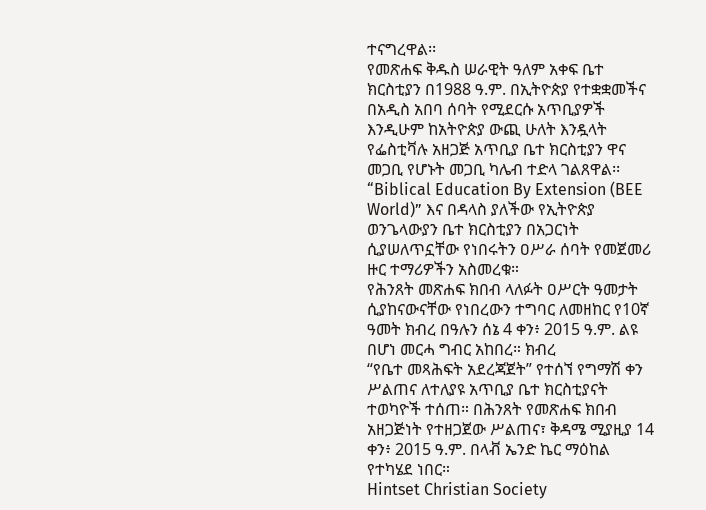ተናግረዋል፡፡
የመጽሐፍ ቅዱስ ሠራዊት ዓለም አቀፍ ቤተ ክርስቲያን በ1988 ዓ.ም. በኢትዮጵያ የተቋቋመችና በአዲስ አበባ ሰባት የሚደርሱ አጥቢያዎች እንዲሁም ከአትዮጵያ ውጪ ሁለት እንዷላት የፌስቲቫሉ አዘጋጅ አጥቢያ ቤተ ክርስቲያን ዋና መጋቢ የሆኑት መጋቢ ካሌብ ተድላ ገልጸዋል፡፡
“Biblical Education By Extension (BEE World)” እና በዳላስ ያለችው የኢትዮጵያ ወንጌላውያን ቤተ ክርስቲያን በአጋርነት ሲያሠለጥኗቸው የነበሩትን ዐሥራ ሰባት የመጀመሪ ዙር ተማሪዎችን አስመረቁ።
የሕንጸት መጽሐፍ ክበብ ላለፉት ዐሥርት ዓመታት ሲያከናውናቸው የነበረውን ተግባር ለመዘከር የ10ኛ ዓመት ክብረ በዓሉን ሰኔ 4 ቀን፥ 2015 ዓ.ም. ልዩ በሆነ መርሓ ግብር አከበረ። ክብረ
“የቤተ መጻሕፍት አደረጃጀት” የተሰኘ የግማሽ ቀን ሥልጠና ለተለያዩ አጥቢያ ቤተ ክርስቲያናት ተወካዮች ተሰጠ። በሕንጸት የመጽሐፍ ክበብ አዘጋጅነት የተዘጋጀው ሥልጠና፣ ቅዳሜ ሚያዚያ 14 ቀን፥ 2015 ዓ.ም. በላቭ ኤንድ ኬር ማዕከል የተካሄደ ነበር።
Hintset Christian Society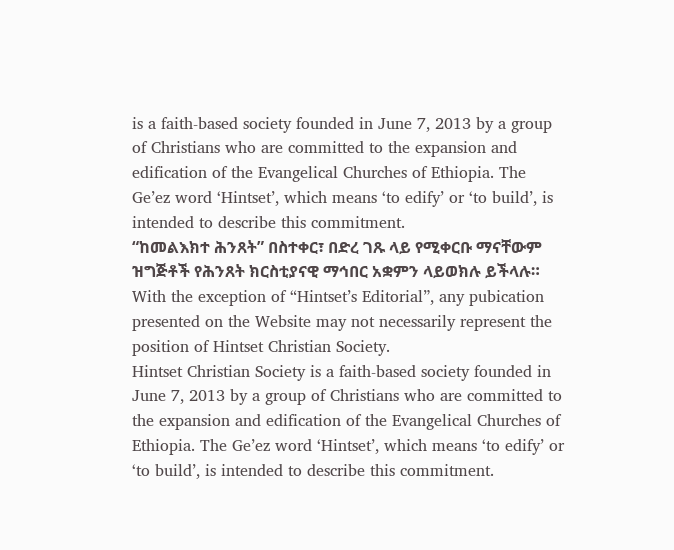is a faith-based society founded in June 7, 2013 by a group of Christians who are committed to the expansion and edification of the Evangelical Churches of Ethiopia. The Ge’ez word ‘Hintset’, which means ‘to edify’ or ‘to build’, is intended to describe this commitment.
“ከመልእክተ ሕንጸት” በስተቀር፣ በድረ ገጹ ላይ የሚቀርቡ ማናቸውም ዝግጅቶች የሕንጸት ክርስቲያናዊ ማኅበር አቋምን ላይወክሉ ይችላሉ።
With the exception of “Hintset’s Editorial”, any pubication presented on the Website may not necessarily represent the position of Hintset Christian Society.
Hintset Christian Society is a faith-based society founded in June 7, 2013 by a group of Christians who are committed to the expansion and edification of the Evangelical Churches of Ethiopia. The Ge’ez word ‘Hintset’, which means ‘to edify’ or ‘to build’, is intended to describe this commitment.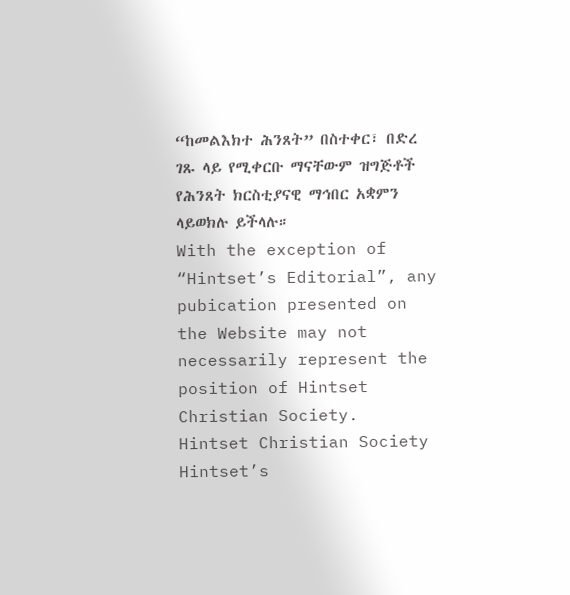“ከመልእክተ ሕንጸት” በስተቀር፣ በድረ ገጹ ላይ የሚቀርቡ ማናቸውም ዝግጅቶች የሕንጸት ክርስቲያናዊ ማኅበር አቋምን ላይወክሉ ይችላሉ።
With the exception of “Hintset’s Editorial”, any pubication presented on the Website may not necessarily represent the position of Hintset Christian Society.
Hintset Christian Society
Hintset’s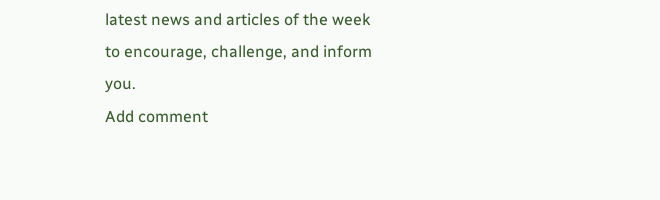latest news and articles of the week to encourage, challenge, and inform you.
Add comment